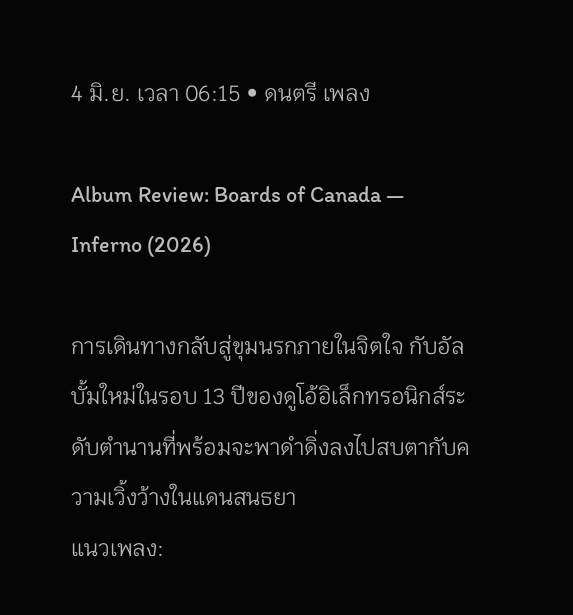4 มิ.ย. เวลา 06:15 • ดนตรี เพลง

Album Review: Boards of Canada — Inferno (2026)

การเดินทางกลับสู่ขุมนรกภายในจิตใจ กับอัลบั้มใหม่ในรอบ 13 ปีของดูโอ้อิเล็กทรอนิกส์ระดับตำนานที่พร้อมจะพาดำดิ่งลงไปสบตากับความเวิ้งว้างในแดนสนธยา
แนวเพลง: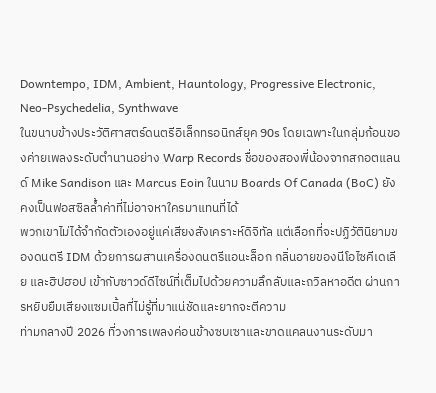Downtempo, IDM, Ambient, Hauntology, Progressive Electronic, Neo-Psychedelia, Synthwave
ในขนาบข้างประวัติศาสตร์ดนตรีอิเล็กทรอนิกส์ยุค 90s โดยเฉพาะในกลุ่มก้อนของค่ายเพลงระดับตำนานอย่าง Warp Records ชื่อของสองพี่น้องจากสกอตแลนด์ Mike Sandison และ Marcus Eoin ในนาม Boards Of Canada (BoC) ยังคงเป็นฟอสซิลล้ำค่าที่ไม่อาจหาใครมาแทนที่ได้
พวกเขาไม่ได้จำกัดตัวเองอยู่แค่เสียงสังเคราะห์ดิจิทัล แต่เลือกที่จะปฏิวัตินิยามของดนตรี IDM ด้วยการผสานเครื่องดนตรีแอนะล็อก กลิ่นอายของนีโอไซคีเดเลีย และฮิปฮอป เข้ากับซาวด์ดีไซน์ที่เต็มไปด้วยความลึกลับและถวิลหาอดีต ผ่านการหยิบยืมเสียงแซมเปิ้ลที่ไม่รู้ที่มาแน่ชัดและยากจะตีความ
ท่ามกลางปี 2026 ที่วงการเพลงค่อนข้างซบเซาและขาดแคลนงานระดับมา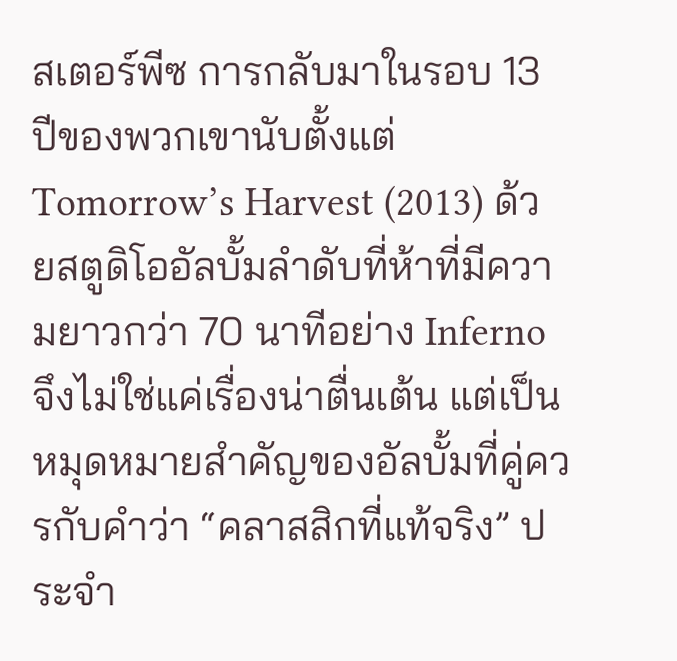สเตอร์พีซ การกลับมาในรอบ 13 ปีของพวกเขานับตั้งแต่ Tomorrow’s Harvest (2013) ด้วยสตูดิโออัลบั้มลำดับที่ห้าที่มีความยาวกว่า 70 นาทีอย่าง Inferno จึงไม่ใช่แค่เรื่องน่าตื่นเต้น แต่เป็นหมุดหมายสำคัญของอัลบั้มที่คู่ควรกับคำว่า “คลาสสิกที่แท้จริง” ประจำ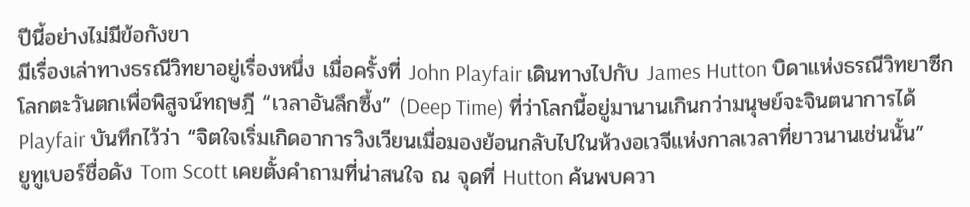ปีนี้อย่างไม่มีข้อกังขา
มีเรื่องเล่าทางธรณีวิทยาอยู่เรื่องหนึ่ง เมื่อครั้งที่ John Playfair เดินทางไปกับ James Hutton บิดาแห่งธรณีวิทยาซีกโลกตะวันตกเพื่อพิสูจน์ทฤษฎี “เวลาอันลึกซึ้ง” (Deep Time) ที่ว่าโลกนี้อยู่มานานเกินกว่ามนุษย์จะจินตนาการได้ Playfair บันทึกไว้ว่า “จิตใจเริ่มเกิดอาการวิงเวียนเมื่อมองย้อนกลับไปในห้วงอเวจีแห่งกาลเวลาที่ยาวนานเช่นนั้น”
ยูทูเบอร์ชื่อดัง Tom Scott เคยตั้งคำถามที่น่าสนใจ ณ จุดที่ Hutton ค้นพบควา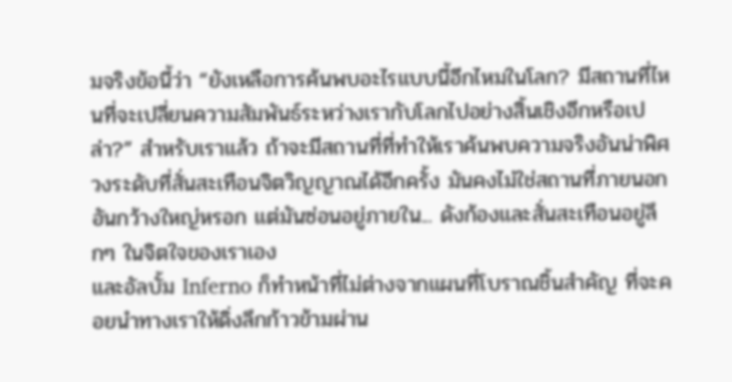มจริงข้อนี้ว่า “ยังเหลือการค้นพบอะไรแบบนี้อีกไหมในโลก? มีสถานที่ไหนที่จะเปลี่ยนความสัมพันธ์ระหว่างเรากับโลกไปอย่างสิ้นเชิงอีกหรือเปล่า?” สำหรับเราแล้ว ถ้าจะมีสถานที่ที่ทำให้เราค้นพบความจริงอันน่าพิศวงระดับที่สั่นสะเทือนจิตวิญญาณได้อีกครั้ง มันคงไม่ใช่สถานที่ภายนอกอันกว้างใหญ่หรอก แต่มันซ่อนอยู่ภายใน... ดังก้องและสั่นสะเทือนอยู่ลึกๆ ในจิตใจของเราเอง
และอัลบั้ม Inferno ก็ทำหน้าที่ไม่ต่างจากแผนที่โบราณชิ้นสำคัญ ที่จะคอยนำทางเราให้ดิ่งลึกก้าวข้ามผ่าน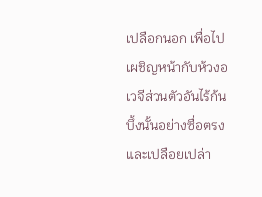เปลือกนอก เพื่อไปเผชิญหน้ากับห้วงอเวจีส่วนตัวอันไร้ก้นบึ้งนั้นอย่างซื่อตรงและเปลือยเปล่า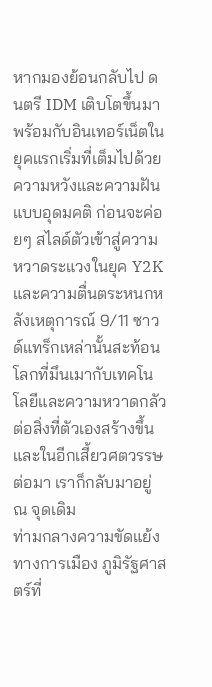หากมองย้อนกลับไป ดนตรี IDM เติบโตขึ้นมาพร้อมกับอินเทอร์เน็ตในยุคแรกเริ่มที่เต็มไปด้วยความหวังและความฝันแบบอุดมคติ ก่อนจะค่อยๆ สไลด์ตัวเข้าสู่ความหวาดระแวงในยุค Y2K และความตื่นตระหนกหลังเหตุการณ์ 9/11 ซาวด์แทร็กเหล่านั้นสะท้อนโลกที่มึนเมากับเทคโนโลยีและความหวาดกลัวต่อสิ่งที่ตัวเองสร้างขึ้น และในอีกเสี้ยวศตวรรษต่อมา เราก็กลับมาอยู่ ณ จุดเดิม
ท่ามกลางความขัดแย้งทางการเมือง ภูมิรัฐศาสตร์ที่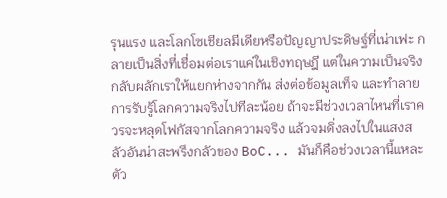รุนแรง และโลกโซเชียลมีเดียหรือปัญญาประดิษฐ์ที่เน่าเฟะ กลายเป็นสิ่งที่เชื่อมต่อเราแค่ในเชิงทฤษฎี แต่ในความเป็นจริงกลับผลักเราให้แยกห่างจากกัน ส่งต่อข้อมูลเท็จ และทำลายการรับรู้โลกความจริงไปทีละน้อย ถ้าจะมีช่วงเวลาไหนที่เราควรจะหลุดโฟกัสจากโลกความจริง แล้วจมดิ่งลงไปในแสงสลัวอันน่าสะพรึงกลัวของ BoC... มันก็คือช่วงเวลานี้แหละ
ตัว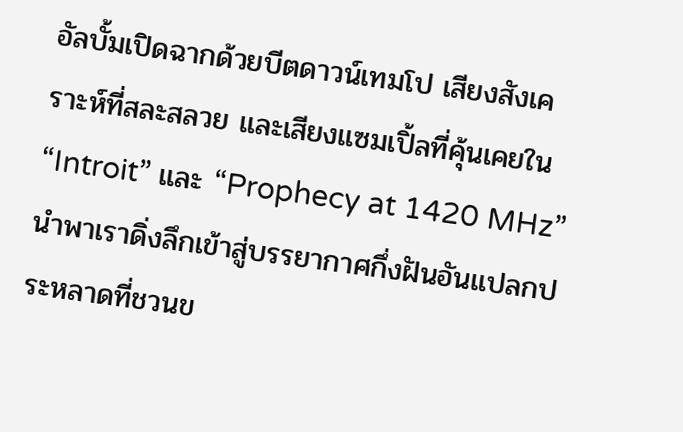อัลบั้มเปิดฉากด้วยบีตดาวน์เทมโป เสียงสังเคราะห์ที่สละสลวย และเสียงแซมเปิ้ลที่คุ้นเคยใน “Introit” และ “Prophecy at 1420 MHz” นำพาเราดิ่งลึกเข้าสู่บรรยากาศกึ่งฝันอันแปลกประหลาดที่ชวนข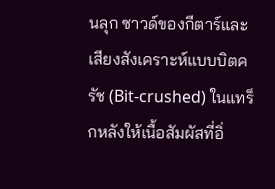นลุก ซาวด์ของกีตาร์และเสียงสังเคราะห์แบบบิตครัช (Bit-crushed) ในแทร็กหลังให้เนื้อสัมผัสที่อิ่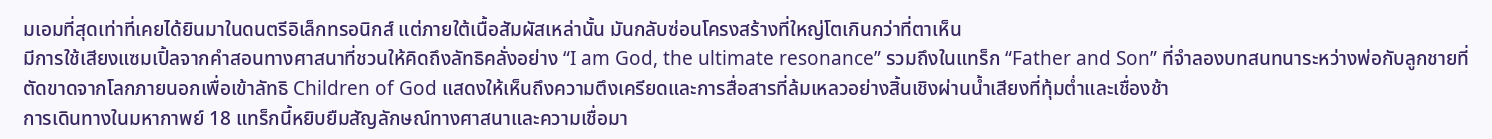มเอมที่สุดเท่าที่เคยได้ยินมาในดนตรีอิเล็กทรอนิกส์ แต่ภายใต้เนื้อสัมผัสเหล่านั้น มันกลับซ่อนโครงสร้างที่ใหญ่โตเกินกว่าที่ตาเห็น
มีการใช้เสียงแซมเปิ้ลจากคำสอนทางศาสนาที่ชวนให้คิดถึงลัทธิคลั่งอย่าง “I am God, the ultimate resonance” รวมถึงในแทร็ก “Father and Son” ที่จำลองบทสนทนาระหว่างพ่อกับลูกชายที่ตัดขาดจากโลกภายนอกเพื่อเข้าลัทธิ Children of God แสดงให้เห็นถึงความตึงเครียดและการสื่อสารที่ล้มเหลวอย่างสิ้นเชิงผ่านน้ำเสียงที่ทุ้มต่ำและเชื่องช้า
การเดินทางในมหากาพย์ 18 แทร็กนี้หยิบยืมสัญลักษณ์ทางศาสนาและความเชื่อมา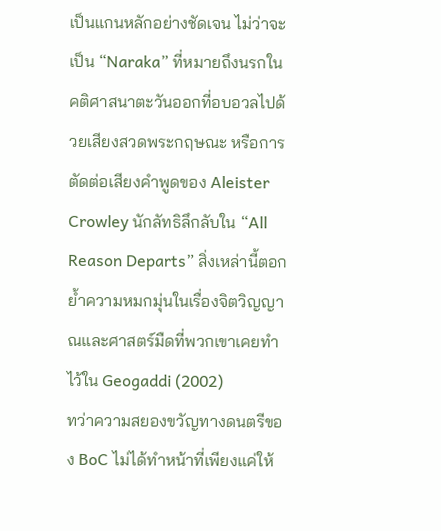เป็นแกนหลักอย่างชัดเจน ไม่ว่าจะเป็น “Naraka” ที่หมายถึงนรกในคติศาสนาตะวันออกที่อบอวลไปด้วยเสียงสวดพระกฤษณะ หรือการตัดต่อเสียงคำพูดของ Aleister Crowley นักลัทธิลึกลับใน “All Reason Departs” สิ่งเหล่านี้ตอกย้ำความหมกมุ่นในเรื่องจิตวิญญาณและศาสตร์มืดที่พวกเขาเคยทำไว้ใน Geogaddi (2002)
ทว่าความสยองขวัญทางดนตรีของ BoC ไม่ได้ทำหน้าที่เพียงแค่ให้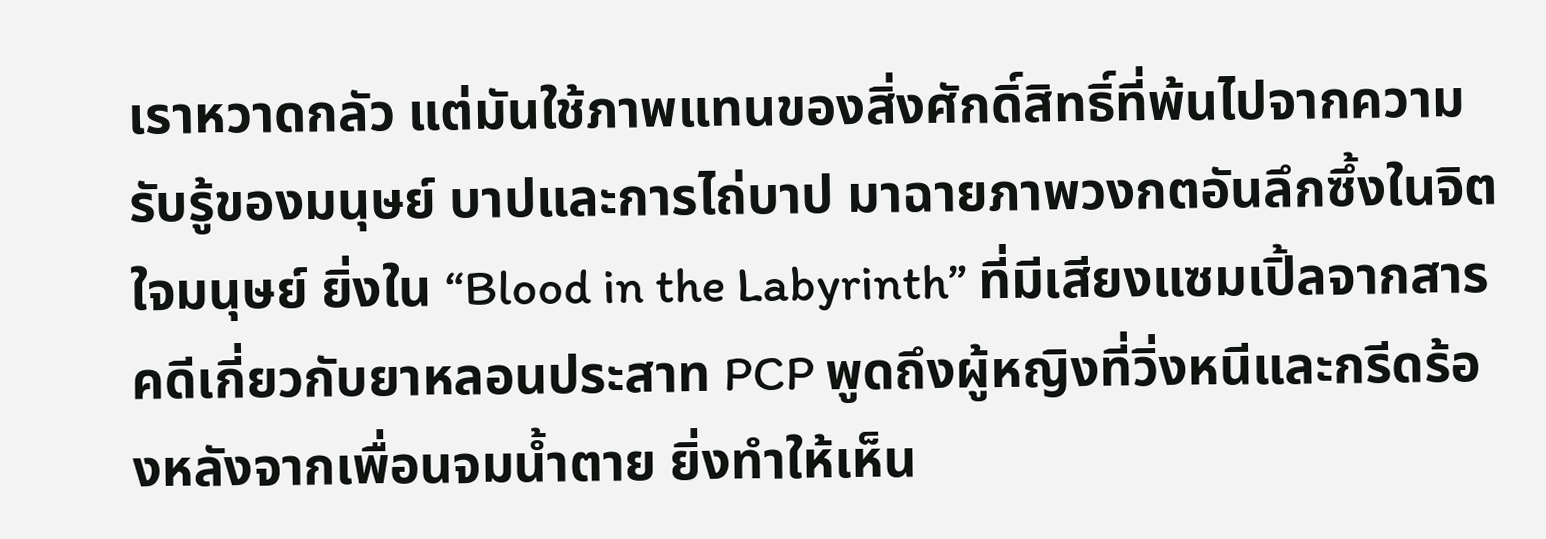เราหวาดกลัว แต่มันใช้ภาพแทนของสิ่งศักดิ์สิทธิ์ที่พ้นไปจากความรับรู้ของมนุษย์ บาปและการไถ่บาป มาฉายภาพวงกตอันลึกซึ้งในจิตใจมนุษย์ ยิ่งใน “Blood in the Labyrinth” ที่มีเสียงแซมเปิ้ลจากสารคดีเกี่ยวกับยาหลอนประสาท PCP พูดถึงผู้หญิงที่วิ่งหนีและกรีดร้องหลังจากเพื่อนจมน้ำตาย ยิ่งทำให้เห็น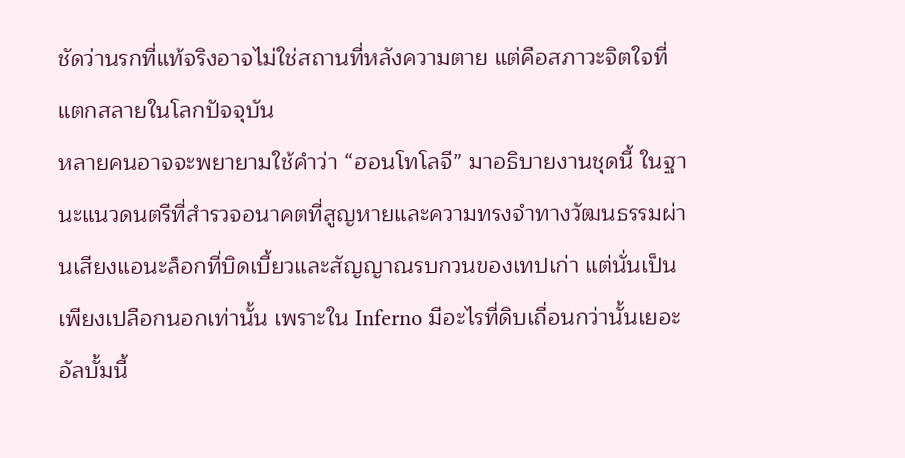ชัดว่านรกที่แท้จริงอาจไม่ใช่สถานที่หลังความตาย แต่คือสภาวะจิตใจที่แตกสลายในโลกปัจจุบัน
หลายคนอาจจะพยายามใช้คำว่า “ฮอนโทโลจี” มาอธิบายงานชุดนี้ ในฐานะแนวดนตรีที่สำรวจอนาคตที่สูญหายและความทรงจำทางวัฒนธรรมผ่านเสียงแอนะล็อกที่บิดเบี้ยวและสัญญาณรบกวนของเทปเก่า แต่นั่นเป็นเพียงเปลือกนอกเท่านั้น เพราะใน Inferno มีอะไรที่ดิบเถื่อนกว่านั้นเยอะ
อัลบั้มนี้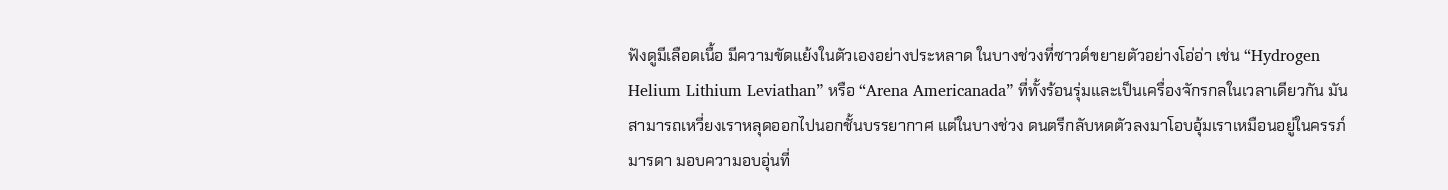ฟังดูมีเลือดเนื้อ มีความขัดแย้งในตัวเองอย่างประหลาด ในบางช่วงที่ซาวด์ขยายตัวอย่างโอ่อ่า เช่น “Hydrogen Helium Lithium Leviathan” หรือ “Arena Americanada” ที่ทั้งร้อนรุ่มและเป็นเครื่องจักรกลในเวลาเดียวกัน มันสามารถเหวี่ยงเราหลุดออกไปนอกชั้นบรรยากาศ แต่ในบางช่วง ดนตรีกลับหดตัวลงมาโอบอุ้มเราเหมือนอยู่ในครรภ์มารดา มอบความอบอุ่นที่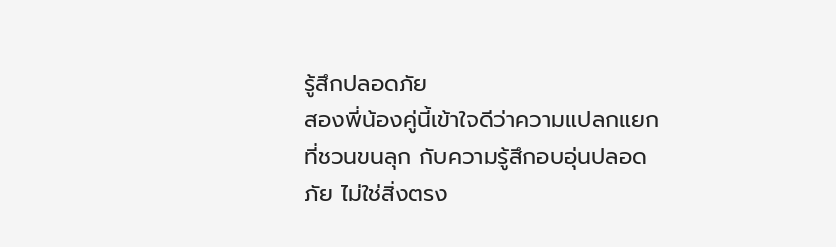รู้สึกปลอดภัย
สองพี่น้องคู่นี้เข้าใจดีว่าความแปลกแยกที่ชวนขนลุก กับความรู้สึกอบอุ่นปลอดภัย ไม่ใช่สิ่งตรง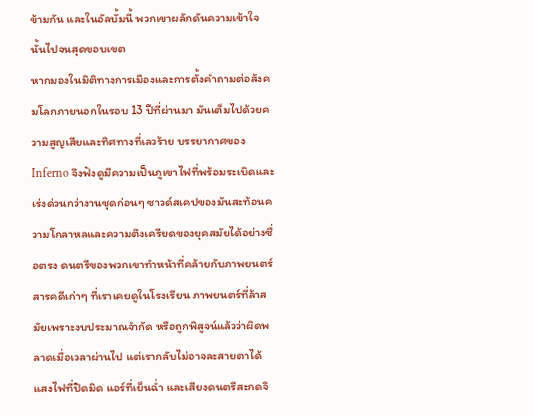ข้ามกัน และในอัลบั้มนี้ พวกเขาผลักดันความเข้าใจนั้นไปจนสุดขอบเขต
หากมองในมิติทางการเมืองและการตั้งคำถามต่อสังคมโลกภายนอกในรอบ 13 ปีที่ผ่านมา มันเต็มไปด้วยความสูญเสียและทิศทางที่เลวร้าย บรรยากาศของ Inferno จึงฟังดูมีความเป็นภูเขาไฟที่พร้อมระเบิดและเร่งด่วนกว่างานชุดก่อนๆ ซาวด์สเคปของมันสะท้อนความโกลาหลและความตึงเครียดของยุคสมัยได้อย่างซื่อตรง ดนตรีของพวกเขาทำหน้าที่คล้ายกับภาพยนตร์สารคดีเก่าๆ ที่เราเคยดูในโรงเรียน ภาพยนตร์ที่ล้าสมัยเพราะงบประมาณจำกัด หรือถูกพิสูจน์แล้วว่าผิดพลาดเมื่อเวลาผ่านไป แต่เรากลับไม่อาจละสายตาได้
แสงไฟที่ปิดมิด แอร์ที่เย็นฉ่ำ และเสียงดนตรีสะกดจิ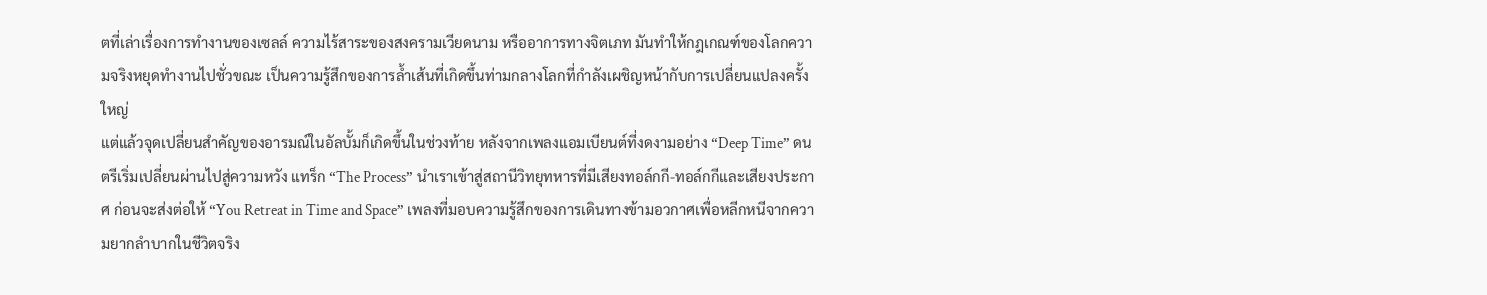ตที่เล่าเรื่องการทำงานของเซลล์ ความไร้สาระของสงครามเวียดนาม หรืออาการทางจิตเภท มันทำให้กฎเกณฑ์ของโลกความจริงหยุดทำงานไปชั่วขณะ เป็นความรู้สึกของการล้ำเส้นที่เกิดขึ้นท่ามกลางโลกที่กำลังเผชิญหน้ากับการเปลี่ยนแปลงครั้งใหญ่
แต่แล้วจุดเปลี่ยนสำคัญของอารมณ์ในอัลบั้มก็เกิดขึ้นในช่วงท้าย หลังจากเพลงแอมเบียนต์ที่งดงามอย่าง “Deep Time” ดนตรีเริ่มเปลี่ยนผ่านไปสู่ความหวัง แทร็ก “The Process” นำเราเข้าสู่สถานีวิทยุทหารที่มีเสียงทอล์กกี-ทอล์กกีและเสียงประกาศ ก่อนจะส่งต่อให้ “You Retreat in Time and Space” เพลงที่มอบความรู้สึกของการเดินทางข้ามอวกาศเพื่อหลีกหนีจากความยากลำบากในชีวิตจริง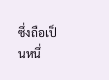ซึ่งถือเป็นหนึ่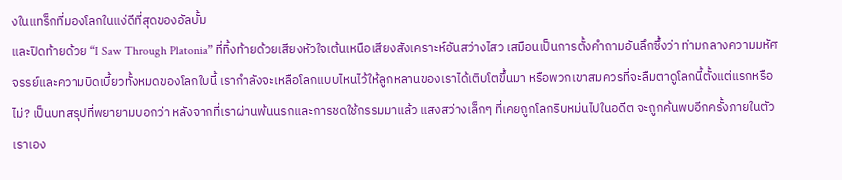งในแทร็กที่มองโลกในแง่ดีที่สุดของอัลบั้ม
และปิดท้ายด้วย “I Saw Through Platonia” ที่ทิ้งท้ายด้วยเสียงหัวใจเต้นเหนือเสียงสังเคราะห์อันสว่างไสว เสมือนเป็นการตั้งคำถามอันลึกซึ้งว่า ท่ามกลางความมหัศจรรย์และความบิดเบี้ยวทั้งหมดของโลกใบนี้ เรากำลังจะเหลือโลกแบบไหนไว้ให้ลูกหลานของเราได้เติบโตขึ้นมา หรือพวกเขาสมควรที่จะลืมตาดูโลกนี้ตั้งแต่แรกหรือไม่? เป็นบทสรุปที่พยายามบอกว่า หลังจากที่เราผ่านพ้นนรกและการชดใช้กรรมมาแล้ว แสงสว่างเล็กๆ ที่เคยถูกโลกริบหม่นไปในอดีต จะถูกค้นพบอีกครั้งภายในตัวเราเอง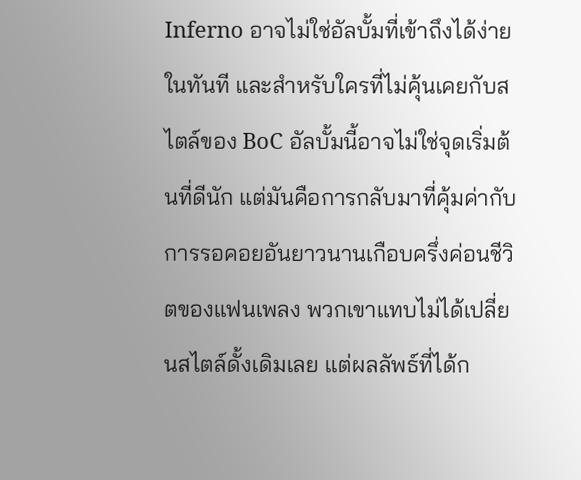Inferno อาจไม่ใช่อัลบั้มที่เข้าถึงได้ง่ายในทันที และสำหรับใครที่ไม่คุ้นเคยกับสไตล์ของ BoC อัลบั้มนี้อาจไม่ใช่จุดเริ่มต้นที่ดีนัก แต่มันคือการกลับมาที่คุ้มค่ากับการรอคอยอันยาวนานเกือบครึ่งค่อนชีวิตของแฟนเพลง พวกเขาแทบไม่ได้เปลี่ยนสไตล์ดั้งเดิมเลย แต่ผลลัพธ์ที่ได้ก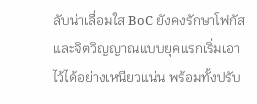ลับน่าเลื่อมใส BoC ยังคงรักษาโฟกัสและจิตวิญญาณแบบยุคแรกเริ่มเอาไว้ได้อย่างเหนียวแน่น พร้อมทั้งปรับ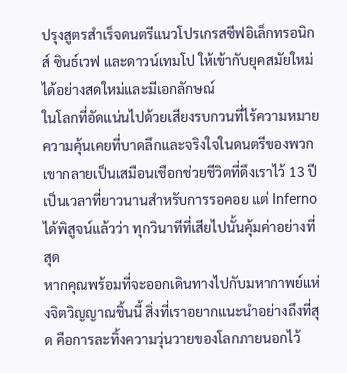ปรุงสูตรสำเร็จดนตรีแนวโปรเกรสซีฟอิเล็กทรอนิกส์ ซินธ์เวฟ และดาวน์เทมโป ให้เข้ากับยุคสมัยใหม่ได้อย่างสดใหม่และมีเอกลักษณ์
ในโลกที่อัดแน่นไปด้วยเสียงรบกวนที่ไร้ความหมาย ความคุ้นเคยที่บาดลึกและจริงใจในดนตรีของพวกเขากลายเป็นเสมือนเชือกช่วยชีวิตที่ดึงเราไว้ 13 ปีเป็นเวลาที่ยาวนานสำหรับการรอคอย แต่ Inferno ได้พิสูจน์แล้วว่า ทุกวินาทีที่เสียไปนั้นคุ้มค่าอย่างที่สุด
หากคุณพร้อมที่จะออกเดินทางไปกับมหากาพย์แห่งจิตวิญญาณชิ้นนี้ สิ่งที่เราอยากแนะนำอย่างถึงที่สุด คือการละทิ้งความวุ่นวายของโลกภายนอกไว้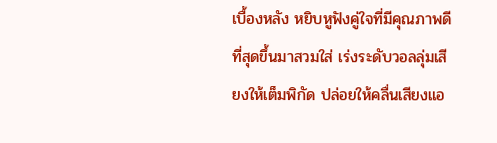เบื้องหลัง หยิบหูฟังคู่ใจที่มีคุณภาพดีที่สุดขึ้นมาสวมใส่ เร่งระดับวอลลุ่มเสียงให้เต็มพิกัด ปล่อยให้คลื่นเสียงแอ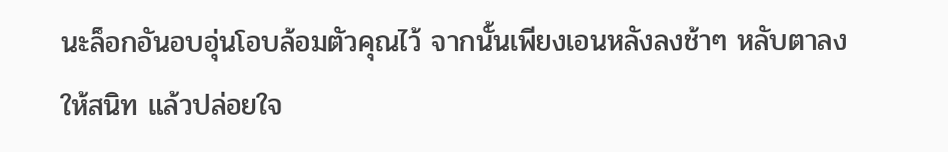นะล็อกอันอบอุ่นโอบล้อมตัวคุณไว้ จากนั้นเพียงเอนหลังลงช้าๆ หลับตาลงให้สนิท แล้วปล่อยใจ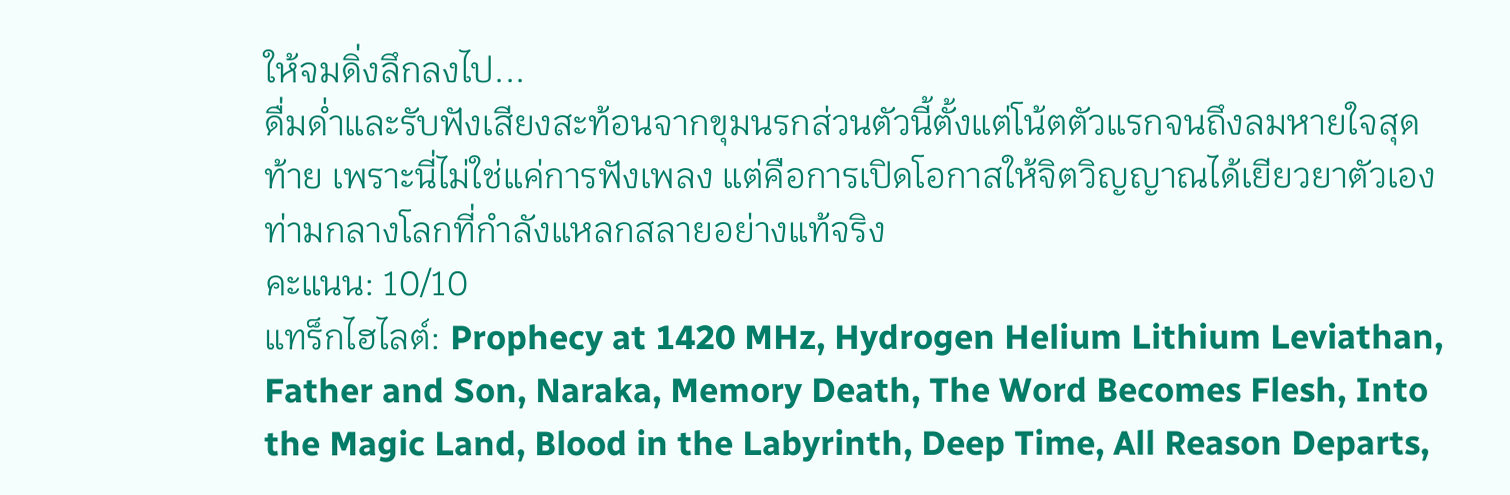ให้จมดิ่งลึกลงไป...
ดื่มด่ำและรับฟังเสียงสะท้อนจากขุมนรกส่วนตัวนี้ตั้งแต่โน้ตตัวแรกจนถึงลมหายใจสุดท้าย เพราะนี่ไม่ใช่แค่การฟังเพลง แต่คือการเปิดโอกาสให้จิตวิญญาณได้เยียวยาตัวเองท่ามกลางโลกที่กำลังแหลกสลายอย่างแท้จริง
คะแนน: 10/10
แทร็กไฮไลต์: Prophecy at 1420 MHz, Hydrogen Helium Lithium Leviathan,
Father and Son, Naraka, Memory Death, The Word Becomes Flesh, Into the Magic Land, Blood in the Labyrinth, Deep Time, All Reason Departs,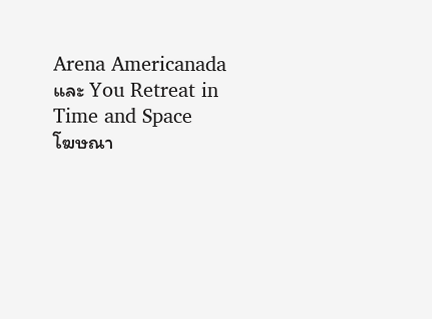Arena Americanada และ You Retreat in Time and Space
โฆษณา